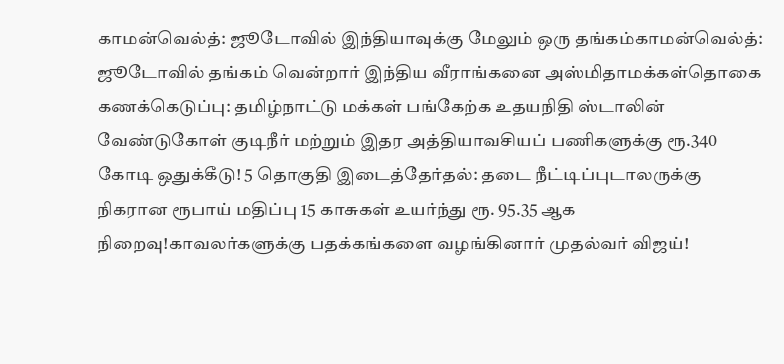காமன்வெல்த்: ஜூடோவில் இந்தியாவுக்கு மேலும் ஒரு தங்கம்காமன்வெல்த்: ஜூடோவில் தங்கம் வென்றார் இந்திய வீராங்கனை அஸ்மிதாமக்கள்தொகை கணக்கெடுப்பு: தமிழ்நாட்டு மக்கள் பங்கேற்க உதயநிதி ஸ்டாலின் வேண்டுகோள் குடிநீர் மற்றும் இதர அத்தியாவசியப் பணிகளுக்கு ரூ.340 கோடி ஒதுக்கீடு! 5 தொகுதி இடைத்தேர்தல்: தடை நீட்டிப்புடாலருக்கு நிகரான ரூபாய் மதிப்பு 15 காசுகள் உயர்ந்து ரூ. 95.35 ஆக நிறைவு!காவலர்களுக்கு பதக்கங்களை வழங்கினார் முதல்வர் விஜய்!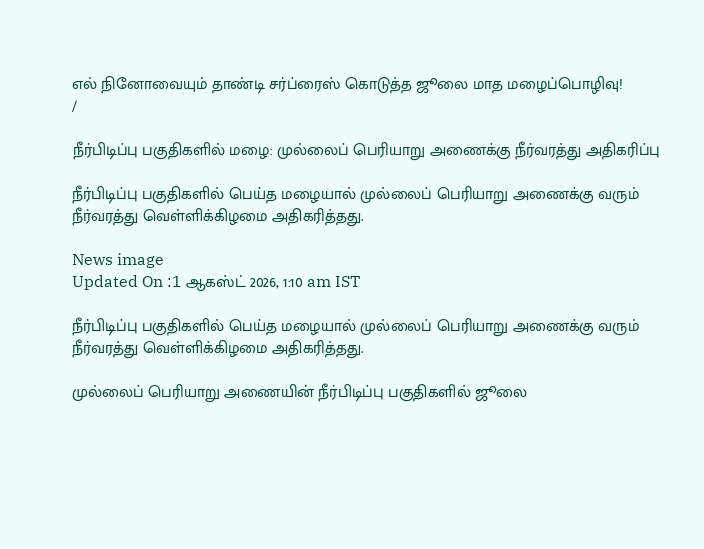எல் நினோவையும் தாண்டி சர்ப்ரைஸ் கொடுத்த ஜூலை மாத மழைப்பொழிவு!
/

நீர்பிடிப்பு பகுதிகளில் மழை: முல்லைப் பெரியாறு அணைக்கு நீர்வரத்து அதிகரிப்பு

நீர்பிடிப்பு பகுதிகளில் பெய்த மழையால் முல்லைப் பெரியாறு அணைக்கு வரும் நீர்வரத்து வெள்ளிக்கிழமை அதிகரித்தது.

News image
Updated On :1 ஆகஸ்ட் 2026, 1:10 am IST

நீர்பிடிப்பு பகுதிகளில் பெய்த மழையால் முல்லைப் பெரியாறு அணைக்கு வரும் நீர்வரத்து வெள்ளிக்கிழமை அதிகரித்தது.

முல்லைப் பெரியாறு அணையின் நீர்பிடிப்பு பகுதிகளில் ஜூலை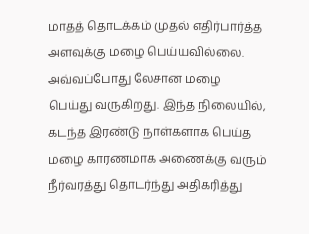மாதத் தொடக்கம் முதல் எதிர்பார்த்த அளவுக்கு மழை பெய்யவில்லை. அவ்வப்போது லேசான மழை பெய்து வருகிறது. இந்த நிலையில், கடந்த இரண்டு நாள்களாக பெய்த மழை காரணமாக அணைக்கு வரும் நீர்வரத்து தொடர்ந்து அதிகரித்து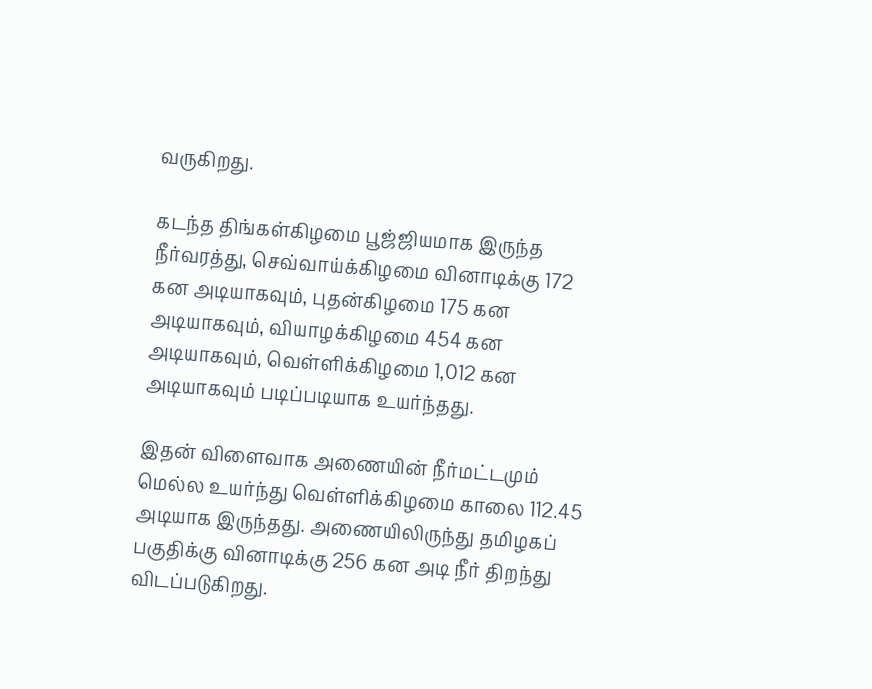வருகிறது.

கடந்த திங்கள்கிழமை பூஜ்ஜியமாக இருந்த நீர்வரத்து, செவ்வாய்க்கிழமை வினாடிக்கு 172 கன அடியாகவும், புதன்கிழமை 175 கன அடியாகவும், வியாழக்கிழமை 454 கன அடியாகவும், வெள்ளிக்கிழமை 1,012 கன அடியாகவும் படிப்படியாக உயர்ந்தது.

இதன் விளைவாக அணையின் நீர்மட்டமும் மெல்ல உயர்ந்து வெள்ளிக்கிழமை காலை 112.45 அடியாக இருந்தது. அணையிலிருந்து தமிழகப் பகுதிக்கு வினாடிக்கு 256 கன அடி நீர் திறந்து விடப்படுகிறது.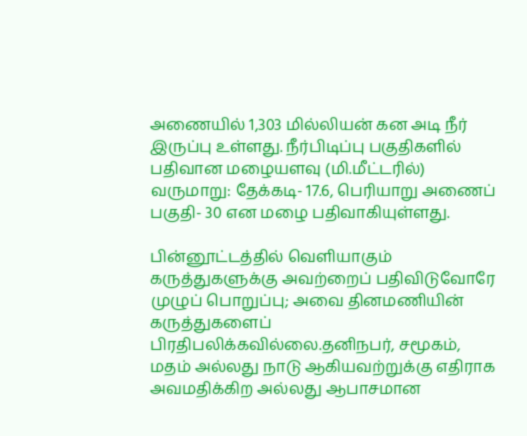அணையில் 1,303 மில்லியன் கன அடி நீர் இருப்பு உள்ளது. நீர்பிடிப்பு பகுதிகளில் பதிவான மழையளவு (மி.மீட்டரில்) வருமாறு: தேக்கடி- 17.6, பெரியாறு அணைப் பகுதி- 30 என மழை பதிவாகியுள்ளது.

பின்னூட்டத்தில் வெளியாகும் கருத்துகளுக்கு அவற்றைப் பதிவிடுவோரே முழுப் பொறுப்பு; அவை தினமணியின் கருத்துகளைப் பிரதிபலிக்கவில்லை.தனிநபர், சமூகம், மதம் அல்லது நாடு ஆகியவற்றுக்கு எதிராக அவமதிக்கிற அல்லது ஆபாசமான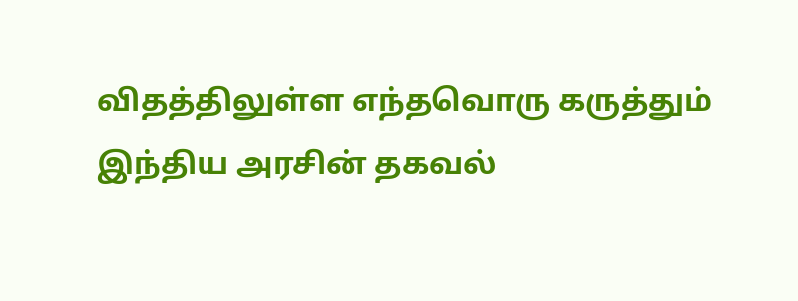விதத்திலுள்ள எந்தவொரு கருத்தும் இந்திய அரசின் தகவல்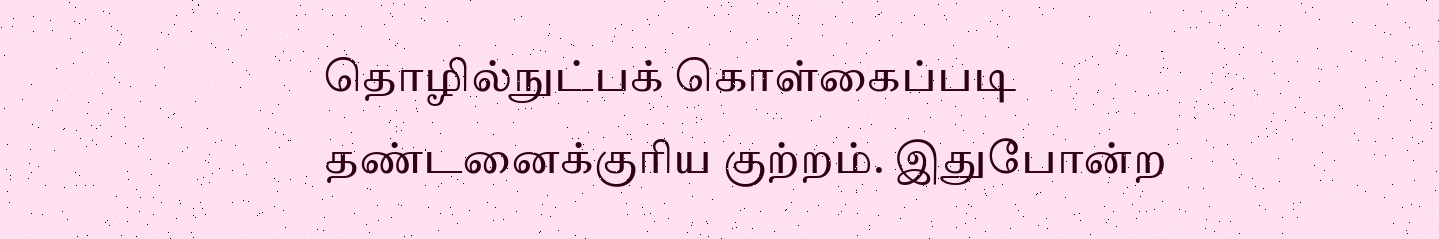தொழில்நுட்பக் கொள்கைப்படி தண்டனைக்குரிய குற்றம். இதுபோன்ற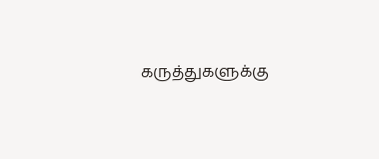கருத்துகளுக்கு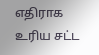எதிராக உரிய சட்ட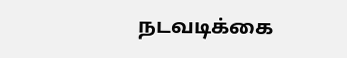நடவடிக்கை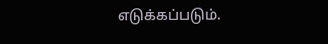எடுக்கப்படும்.